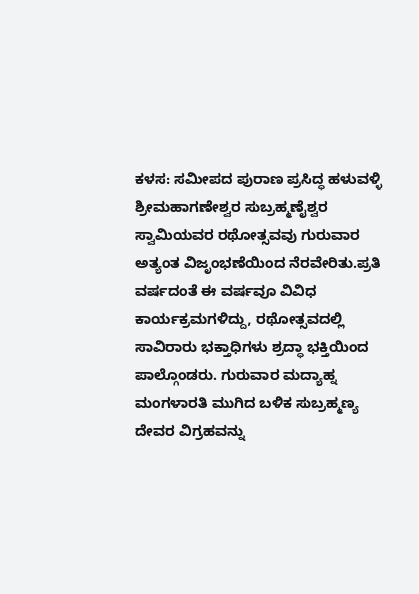ಕಳಸ: ಸಮೀಪದ ಪುರಾಣ ಪ್ರಸಿದ್ಧ ಹಳುವಳ್ಳಿ ಶ್ರೀಮಹಾಗಣೇಶ್ವರ ಸುಬ್ರಹ್ಮಣೈಶ್ವರ ಸ್ವಾಮಿಯವರ ರಥೋತ್ಸವವು ಗುರುವಾರ ಅತ್ಯಂತ ವಿಜೃಂಭಣೆಯಿಂದ ನೆರವೇರಿತು.ಪ್ರತಿ ವರ್ಷದಂತೆ ಈ ವರ್ಷವೂ ವಿವಿಧ ಕಾರ್ಯಕ್ರಮಗಳಿದ್ದು, ರಥೋತ್ಸವದಲ್ಲಿ ಸಾವಿರಾರು ಭಕ್ತಾಧಿಗಳು ಶ್ರದ್ಧಾ ಭಕ್ತಿಯಿಂದ ಪಾಲ್ಗೊಂಡರು. ಗುರುವಾರ ಮದ್ಯಾಹ್ನ ಮಂಗಳಾರತಿ ಮುಗಿದ ಬಳಿಕ ಸುಬ್ರಹ್ಮಣ್ಯ ದೇವರ ವಿಗ್ರಹವನ್ನು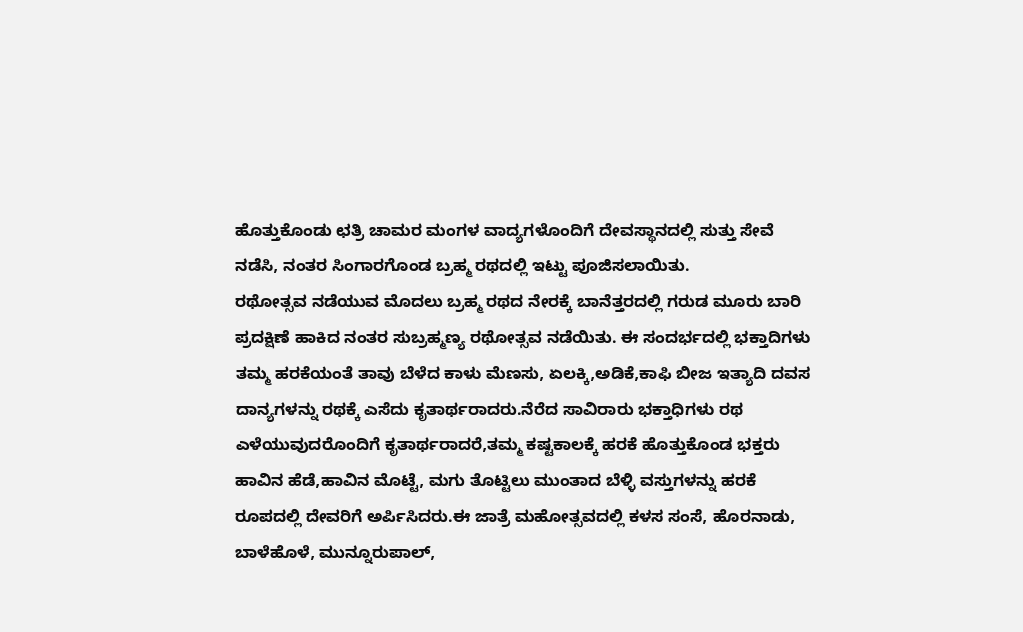ಹೊತ್ತುಕೊಂಡು ಛತ್ರಿ ಚಾಮರ ಮಂಗಳ ವಾದ್ಯಗಳೊಂದಿಗೆ ದೇವಸ್ಥಾನದಲ್ಲಿ ಸುತ್ತು ಸೇವೆ ನಡೆಸಿ, ನಂತರ ಸಿಂಗಾರಗೊಂಡ ಬ್ರಹ್ಮ ರಥದಲ್ಲಿ ಇಟ್ಟು ಪೂಜಿಸಲಾಯಿತು.
ರಥೋತ್ಸವ ನಡೆಯುವ ಮೊದಲು ಬ್ರಹ್ಮ ರಥದ ನೇರಕ್ಕೆ ಬಾನೆತ್ತರದಲ್ಲಿ ಗರುಡ ಮೂರು ಬಾರಿ ಪ್ರದಕ್ಷಿಣೆ ಹಾಕಿದ ನಂತರ ಸುಬ್ರಹ್ಮಣ್ಯ ರಥೋತ್ಸವ ನಡೆಯಿತು. ಈ ಸಂದರ್ಭದಲ್ಲಿ ಭಕ್ತಾದಿಗಳು ತಮ್ಮ ಹರಕೆಯಂತೆ ತಾವು ಬೆಳೆದ ಕಾಳು ಮೆಣಸು, ಏಲಕ್ಕಿ,ಅಡಿಕೆ,ಕಾಫಿ ಬೀಜ ಇತ್ಯಾದಿ ದವಸ ದಾನ್ಯಗಳನ್ನು ರಥಕ್ಕೆ ಎಸೆದು ಕೃತಾರ್ಥರಾದರು.ನೆರೆದ ಸಾವಿರಾರು ಭಕ್ತಾಧಿಗಳು ರಥ ಎಳೆಯುವುದರೊಂದಿಗೆ ಕೃತಾರ್ಥರಾದರೆ,ತಮ್ಮ ಕಷ್ಟಕಾಲಕ್ಕೆ ಹರಕೆ ಹೊತ್ತುಕೊಂಡ ಭಕ್ತರು ಹಾವಿನ ಹೆಡೆ,ಹಾವಿನ ಮೊಟ್ಟೆ, ಮಗು ತೊಟ್ಟಿಲು ಮುಂತಾದ ಬೆಳ್ಳಿ ವಸ್ತುಗಳನ್ನು ಹರಕೆ ರೂಪದಲ್ಲಿ ದೇವರಿಗೆ ಅರ್ಪಿಸಿದರು.ಈ ಜಾತ್ರೆ ಮಹೋತ್ಸವದಲ್ಲಿ ಕಳಸ ಸಂಸೆ, ಹೊರನಾಡು, ಬಾಳೆಹೊಳೆ, ಮುನ್ನೂರುಪಾಲ್,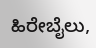ಹಿರೇಬೈಲು,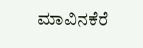ಮಾವಿನಕೆರೆ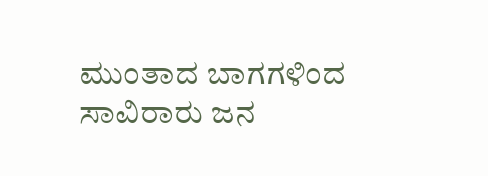ಮುಂತಾದ ಬಾಗಗಳಿಂದ ಸಾವಿರಾರು ಜನ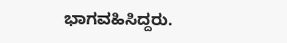ಭಾಗವಹಿಸಿದ್ದರು.